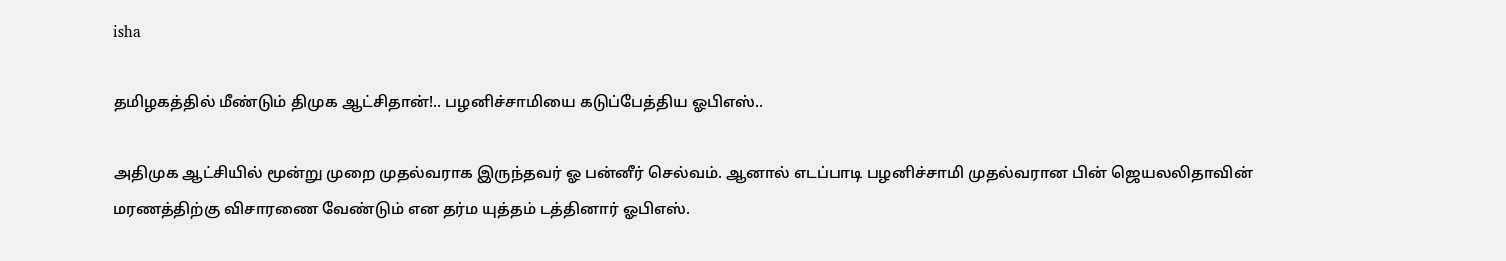isha

தமிழகத்தில் மீண்டும் திமுக ஆட்சிதான்!.. பழனிச்சாமியை கடுப்பேத்திய ஓபிஎஸ்..

அதிமுக ஆட்சியில் மூன்று முறை முதல்வராக இருந்தவர் ஓ பன்னீர் செல்வம். ஆனால் எடப்பாடி பழனிச்சாமி முதல்வரான பின் ஜெயலலிதாவின் மரணத்திற்கு விசாரணை வேண்டும் என தர்ம யுத்தம் டத்தினார் ஓபிஎஸ்.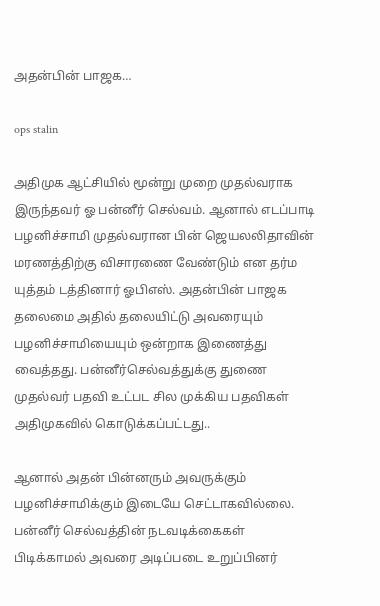அதன்பின் பாஜக…

ops stalin

அதிமுக ஆட்சியில் மூன்று முறை முதல்வராக இருந்தவர் ஓ பன்னீர் செல்வம். ஆனால் எடப்பாடி பழனிச்சாமி முதல்வரான பின் ஜெயலலிதாவின் மரணத்திற்கு விசாரணை வேண்டும் என தர்ம யுத்தம் டத்தினார் ஓபிஎஸ். அதன்பின் பாஜக தலைமை அதில் தலையிட்டு அவரையும் பழனிச்சாமியையும் ஒன்றாக இணைத்து வைத்தது. பன்னீர்செல்வத்துக்கு துணை முதல்வர் பதவி உட்பட சில முக்கிய பதவிகள் அதிமுகவில் கொடுக்கப்பட்டது..

ஆனால் அதன் பின்னரும் அவருக்கும் பழனிச்சாமிக்கும் இடையே செட்டாகவில்லை. பன்னீர் செல்வத்தின் நடவடிக்கைகள் பிடிக்காமல் அவரை அடிப்படை உறுப்பினர்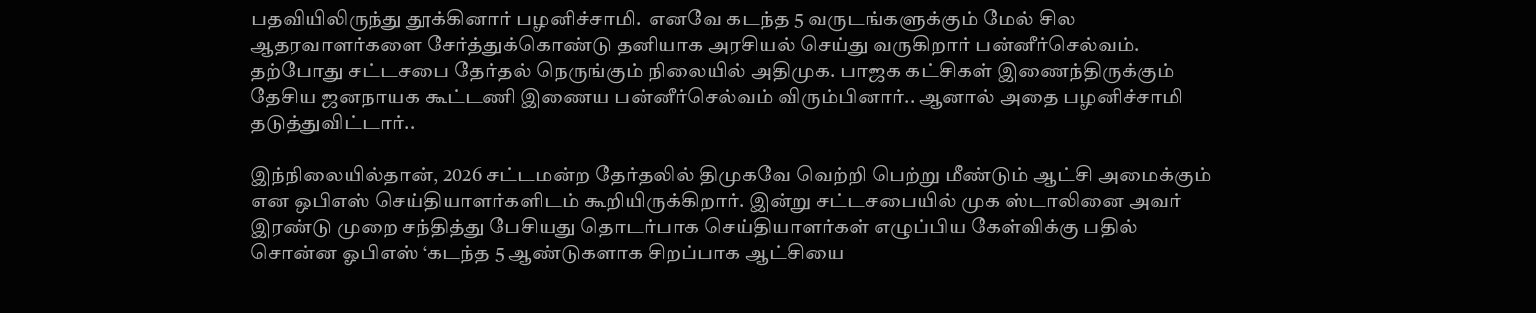பதவியிலிருந்து தூக்கினார் பழனிச்சாமி.  எனவே கடந்த 5 வருடங்களுக்கும் மேல் சில ஆதரவாளர்களை சேர்த்துக்கொண்டு தனியாக அரசியல் செய்து வருகிறார் பன்னீர்செல்வம். தற்போது சட்டசபை தேர்தல் நெருங்கும் நிலையில் அதிமுக. பாஜக கட்சிகள் இணைந்திருக்கும் தேசிய ஜனநாயக கூட்டணி இணைய பன்னீர்செல்வம் விரும்பினார்.. ஆனால் அதை பழனிச்சாமி தடுத்துவிட்டார்..

இந்நிலையில்தான், 2026 சட்டமன்ற தேர்தலில் திமுகவே வெற்றி பெற்று மீண்டும் ஆட்சி அமைக்கும் என ஒபிஎஸ் செய்தியாளர்களிடம் கூறியிருக்கிறார். இன்று சட்டசபையில் முக ஸ்டாலினை அவர் இரண்டு முறை சந்தித்து பேசியது தொடர்பாக செய்தியாளர்கள் எழுப்பிய கேள்விக்கு பதில் சொன்ன ஓபிஎஸ் ‘கடந்த 5 ஆண்டுகளாக சிறப்பாக ஆட்சியை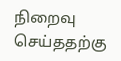நிறைவு செய்ததற்கு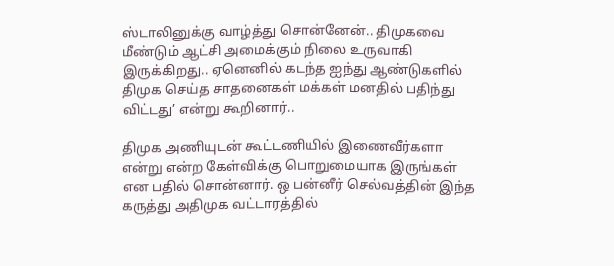ஸ்டாலினுக்கு வாழ்த்து சொன்னேன்.. திமுகவை மீண்டும் ஆட்சி அமைக்கும் நிலை உருவாகி இருக்கிறது.. ஏனெனில் கடந்த ஐந்து ஆண்டுகளில் திமுக செய்த சாதனைகள் மக்கள் மனதில் பதிந்து விட்டது’ என்று கூறினார்..

திமுக அணியுடன் கூட்டணியில் இணைவீர்களா என்று என்ற கேள்விக்கு பொறுமையாக இருங்கள் என பதில் சொன்னார். ஒ பன்னீர் செல்வத்தின் இந்த கருத்து அதிமுக வட்டாரத்தில்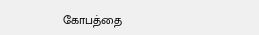கோபத்தை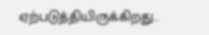ஏற்படுத்தியிருக்கிறது..